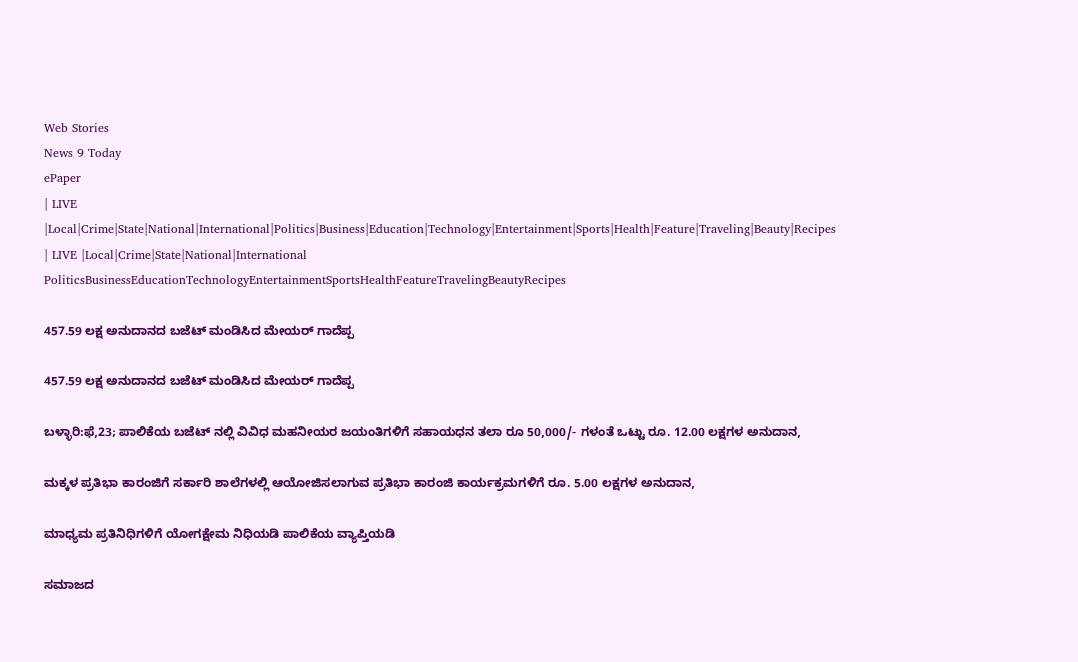Web Stories
News 9 Today
ePaper
| LIVE |Local|Crime|State|National|International|Politics|Business|Education|Technology|Entertainment|Sports|Health|Feature|Traveling|Beauty|Recipes
| LIVE |Local|Crime|State|National|International
PoliticsBusinessEducationTechnologyEntertainmentSportsHealthFeatureTravelingBeautyRecipes

457.59 ಲಕ್ಷ ಅನುದಾನದ ಬಜೆಟ್ ಮಂಡಿಸಿದ ಮೇಯರ್ ಗಾದೆಪ್ಪ

457.59 ಲಕ್ಷ ಅನುದಾನದ ಬಜೆಟ್ ಮಂಡಿಸಿದ ಮೇಯರ್ ಗಾದೆಪ್ಪ

ಬಳ್ಳಾರಿ:ಫೆ,23; ಪಾಲಿಕೆಯ ಬಜೆಟ್ ನಲ್ಲಿ ವಿವಿಧ ಮಹನೀಯರ ಜಯಂತಿಗಳಿಗೆ ಸಹಾಯಧನ ತಲಾ ರೂ 50,000/- ಗಳಂತೆ ಒಟ್ಟು ರೂ. 12.00 ಲಕ್ಷಗಳ ಅನುದಾನ,

ಮಕ್ಕಳ ಪ್ರತಿಭಾ ಕಾರಂಜಿಗೆ ಸರ್ಕಾರಿ ಶಾಲೆಗಳಲ್ಲಿ ಆಯೋಜಿಸಲಾಗುವ ಪ್ರತಿಭಾ ಕಾರಂಜಿ ಕಾರ್ಯಕ್ರಮಗಳಿಗೆ ರೂ. 5.00 ಲಕ್ಷಗಳ ಅನುದಾನ,

ಮಾಧ್ಯಮ ಪ್ರತಿನಿಧಿಗಳಿಗೆ ಯೋಗಕ್ಷೇಮ ನಿಧಿಯಡಿ ಪಾಲಿಕೆಯ ವ್ಯಾಪ್ತಿಯಡಿ

ಸಮಾಜದ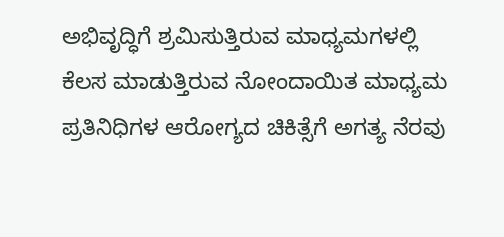ಅಭಿವೃದ್ಧಿಗೆ ಶ್ರಮಿಸುತ್ತಿರುವ ಮಾಧ್ಯಮಗಳಲ್ಲಿ ಕೆಲಸ ಮಾಡುತ್ತಿರುವ ನೋಂದಾಯಿತ ಮಾಧ್ಯಮ ಪ್ರತಿನಿಧಿಗಳ ಆರೋಗ್ಯದ ಚಿಕಿತ್ಸೆಗೆ ಅಗತ್ಯ ನೆರವು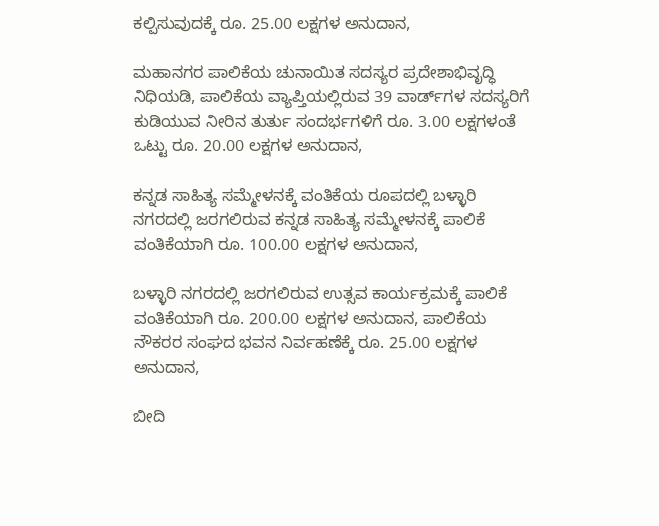ಕಲ್ಪಿಸುವುದಕ್ಕೆ ರೂ. 25.00 ಲಕ್ಷಗಳ ಅನುದಾನ,

ಮಹಾನಗರ ಪಾಲಿಕೆಯ ಚುನಾಯಿತ ಸದಸ್ಯರ ಪ್ರದೇಶಾಭಿವೃದ್ಧಿ ನಿಧಿಯಡಿ, ಪಾಲಿಕೆಯ ವ್ಯಾಪ್ತಿಯಲ್ಲಿರುವ 39 ವಾರ್ಡ್‌ಗಳ ಸದಸ್ಯರಿಗೆ ಕುಡಿಯುವ ನೀರಿನ ತುರ್ತು ಸಂದರ್ಭಗಳಿಗೆ ರೂ. 3.00 ಲಕ್ಷಗಳಂತೆ ಒಟ್ಟು ರೂ. 20.00 ಲಕ್ಷಗಳ ಅನುದಾನ,

ಕನ್ನಡ ಸಾಹಿತ್ಯ ಸಮ್ಮೇಳನಕ್ಕೆ ವಂತಿಕೆಯ ರೂಪದಲ್ಲಿ ಬಳ್ಳಾರಿ ನಗರದಲ್ಲಿ ಜರಗಲಿರುವ ಕನ್ನಡ ಸಾಹಿತ್ಯ ಸಮ್ಮೇಳನಕ್ಕೆ ಪಾಲಿಕೆ ವಂತಿಕೆಯಾಗಿ ರೂ. 100.00 ಲಕ್ಷಗಳ ಅನುದಾನ,

ಬಳ್ಳಾರಿ ನಗರದಲ್ಲಿ ಜರಗಲಿರುವ ಉತ್ಸವ ಕಾರ್ಯಕ್ರಮಕ್ಕೆ ಪಾಲಿಕೆ ವಂತಿಕೆಯಾಗಿ ರೂ. 200.00 ಲಕ್ಷಗಳ ಅನುದಾನ, ಪಾಲಿಕೆಯ ನೌಕರರ ಸಂಘದ ಭವನ ನಿರ್ವಹಣೆಕ್ಕೆ ರೂ. 25.00 ಲಕ್ಷಗಳ ಅನುದಾನ,

ಬೀದಿ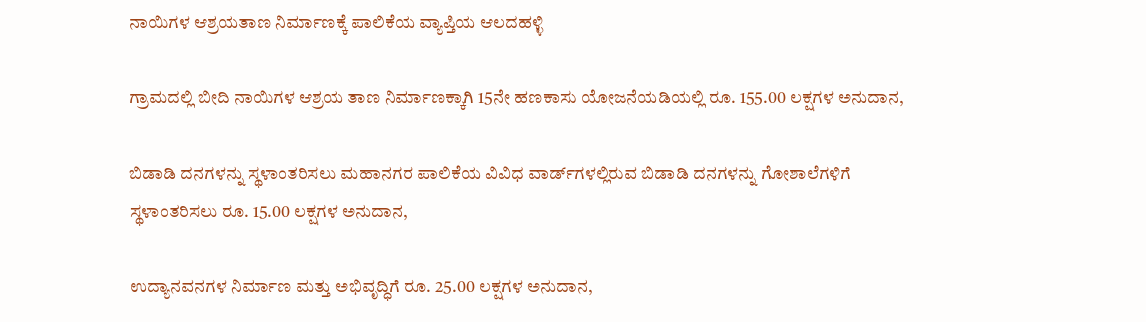ನಾಯಿಗಳ ಆಶ್ರಯತಾಣ ನಿರ್ಮಾಣಕ್ಕೆ ಪಾಲಿಕೆಯ ವ್ಯಾಪ್ತಿಯ ಆಲದಹಳ್ಳಿ

ಗ್ರಾಮದಲ್ಲಿ ಬೀದಿ ನಾಯಿಗಳ ಆಶ್ರಯ ತಾಣ ನಿರ್ಮಾಣಕ್ಕಾಗಿ 15ನೇ ಹಣಕಾಸು ಯೋಜನೆಯಡಿಯಲ್ಲಿ ರೂ. 155.00 ಲಕ್ಷಗಳ ಅನುದಾನ,

ಬಿಡಾಡಿ ದನಗಳನ್ನು ಸ್ಥಳಾಂತರಿಸಲು ಮಹಾನಗರ ಪಾಲಿಕೆಯ ವಿವಿಧ ವಾರ್ಡ್‌ಗಳಲ್ಲಿರುವ ಬಿಡಾಡಿ ದನಗಳನ್ನು ಗೋಶಾಲೆಗಳಿಗೆ ಸ್ಥಳಾಂತರಿಸಲು ರೂ. 15.00 ಲಕ್ಷಗಳ ಅನುದಾನ,

ಉದ್ಯಾನವನಗಳ ನಿರ್ಮಾಣ ಮತ್ತು ಅಭಿವೃದ್ಧಿಗೆ ರೂ. 25.00 ಲಕ್ಷಗಳ ಅನುದಾನ,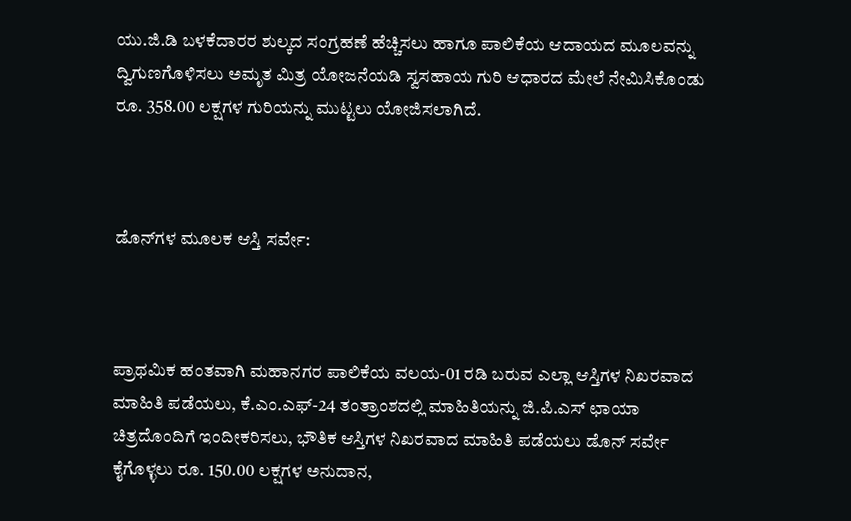ಯು.ಜಿ.ಡಿ ಬಳಕೆದಾರರ ಶುಲ್ಕದ ಸಂಗ್ರಹಣೆ ಹೆಚ್ಚಿಸಲು ಹಾಗೂ ಪಾಲಿಕೆಯ ಆದಾಯದ ಮೂಲವನ್ನು ದ್ವಿಗುಣಗೊಳಿಸಲು ಅಮೃತ ಮಿತ್ರ ಯೋಜನೆಯಡಿ ಸ್ವಸಹಾಯ ಗುರಿ ಆಧಾರದ ಮೇಲೆ ನೇಮಿಸಿಕೊಂಡು ರೂ. 358.00 ಲಕ್ಷಗಳ ಗುರಿಯನ್ನು ಮುಟ್ಟಲು ಯೋಜಿಸಲಾಗಿದೆ.



ಡೊನ್‌ಗಳ ಮೂಲಕ ಆಸ್ತಿ ಸರ್ವೇ:



ಪ್ರಾಥಮಿಕ ಹಂತವಾಗಿ ಮಹಾನಗರ ಪಾಲಿಕೆಯ ವಲಯ-01 ರಡಿ ಬರುವ ಎಲ್ಲಾ ಆಸ್ತಿಗಳ ನಿಖರವಾದ ಮಾಹಿತಿ ಪಡೆಯಲು, ಕೆ.ಎಂ.ಎಫ್-24 ತಂತ್ರಾಂಶದಲ್ಲಿ ಮಾಹಿತಿಯನ್ನು ಜಿ.ಪಿ.ಎಸ್ ಛಾಯಾ ಚಿತ್ರದೊಂದಿಗೆ ಇಂದೀಕರಿಸಲು, ಭೌತಿಕ ಆಸ್ತಿಗಳ ನಿಖರವಾದ ಮಾಹಿತಿ ಪಡೆಯಲು ಡೊನ್ ಸರ್ವೇ ಕೈಗೊಳ್ಳಲು ರೂ. 150.00 ಲಕ್ಷಗಳ ಅನುದಾನ,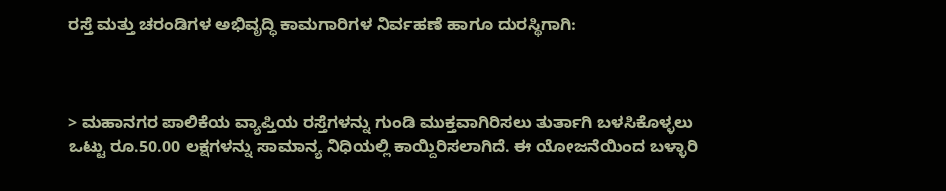ರಸ್ತೆ ಮತ್ತು ಚರಂಡಿಗಳ ಅಭಿವೃದ್ಧಿ ಕಾಮಗಾರಿಗಳ ನಿರ್ವಹಣೆ ಹಾಗೂ ದುರಸ್ಥಿಗಾಗಿ:



> ಮಹಾನಗರ ಪಾಲಿಕೆಯ ವ್ಯಾಪ್ತಿಯ ರಸ್ತೆಗಳನ್ನು ಗುಂಡಿ ಮುಕ್ತವಾಗಿರಿಸಲು ತುರ್ತಾಗಿ ಬಳಸಿಕೊಳ್ಳಲು ಒಟ್ಟು ರೂ.50.00 ಲಕ್ಷಗಳನ್ನು ಸಾಮಾನ್ಯ ನಿಧಿಯಲ್ಲಿ ಕಾಯ್ದಿರಿಸಲಾಗಿದೆ. ಈ ಯೋಜನೆಯಿಂದ ಬಳ್ಳಾರಿ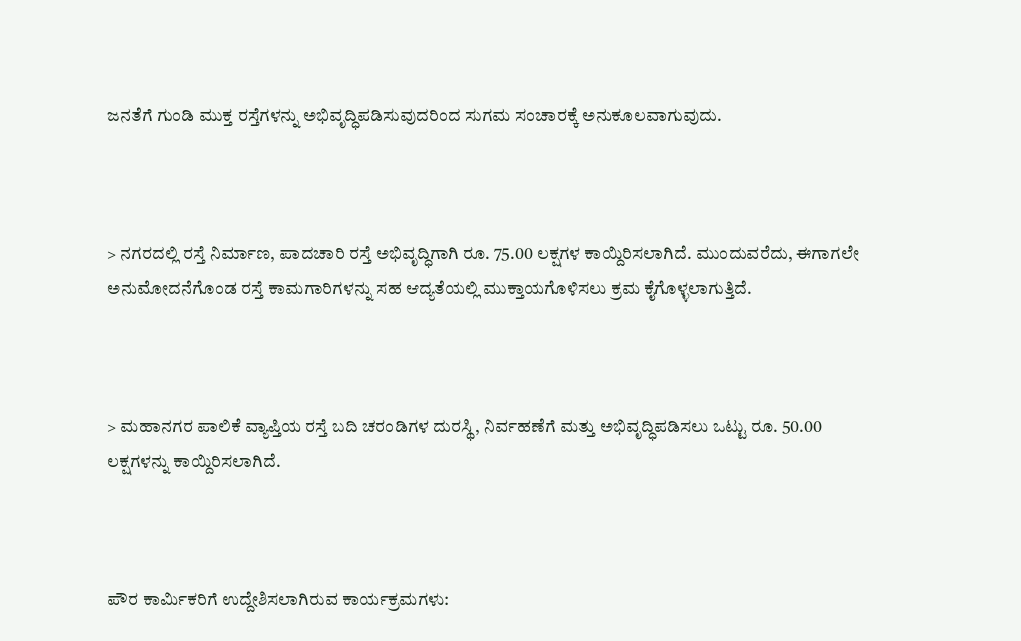ಜನತೆಗೆ ಗುಂಡಿ ಮುಕ್ತ ರಸ್ತೆಗಳನ್ನು ಅಭಿವೃದ್ಧಿಪಡಿಸುವುದರಿಂದ ಸುಗಮ ಸಂಚಾರಕ್ಕೆ ಅನುಕೂಲವಾಗುವುದು.



> ನಗರದಲ್ಲಿ ರಸ್ತೆ ನಿರ್ಮಾಣ, ಪಾದಚಾರಿ ರಸ್ತೆ ಅಭಿವೃದ್ಧಿಗಾಗಿ ರೂ. 75.00 ಲಕ್ಷಗಳ ಕಾಯ್ದಿರಿಸಲಾಗಿದೆ. ಮುಂದುವರೆದು, ಈಗಾಗಲೇ ಅನುಮೋದನೆಗೊಂಡ ರಸ್ತೆ ಕಾಮಗಾರಿಗಳನ್ನು ಸಹ ಆದ್ಯತೆಯಲ್ಲಿ ಮುಕ್ತಾಯಗೊಳಿಸಲು ಕ್ರಮ ಕೈಗೊಳ್ಳಲಾಗುತ್ತಿದೆ.



> ಮಹಾನಗರ ಪಾಲಿಕೆ ವ್ಯಾಪ್ತಿಯ ರಸ್ತೆ ಬದಿ ಚರಂಡಿಗಳ ದುರಸ್ಥಿ, ನಿರ್ವಹಣೆಗೆ ಮತ್ತು ಅಭಿವೃದ್ಧಿಪಡಿಸಲು ಒಟ್ಟು ರೂ. 50.00 ಲಕ್ಷಗಳನ್ನು ಕಾಯ್ದಿರಿಸಲಾಗಿದೆ.



ಪೌರ ಕಾರ್ಮಿಕರಿಗೆ ಉದ್ದೇಶಿಸಲಾಗಿರುವ ಕಾರ್ಯಕ್ರಮಗಳು: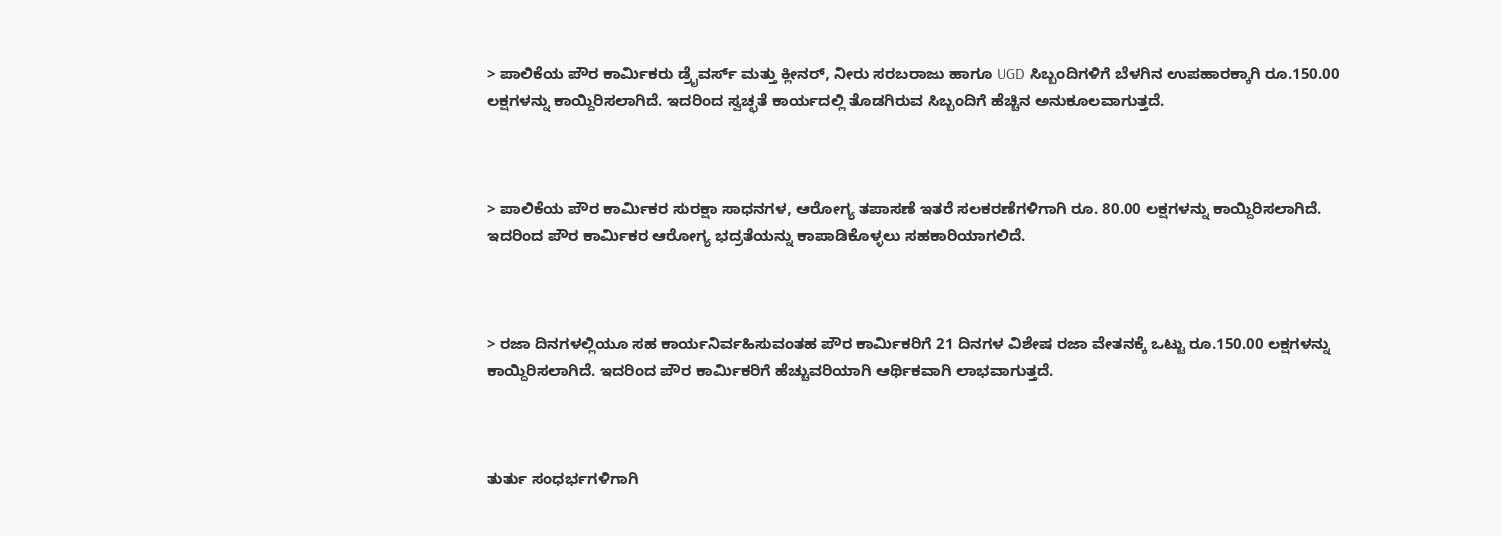> ಪಾಲಿಕೆಯ ಪೌರ ಕಾರ್ಮಿಕರು ಡ್ರೈವರ್ಸ್ ಮತ್ತು ಕ್ಲೀನರ್, ನೀರು ಸರಬರಾಜು ಹಾಗೂ UGD ಸಿಬ್ಬಂದಿಗಳಿಗೆ ಬೆಳಗಿನ ಉಪಹಾರಕ್ಕಾಗಿ ರೂ.150.00 ಲಕ್ಷಗಳನ್ನು ಕಾಯ್ದಿರಿಸಲಾಗಿದೆ. ಇದರಿಂದ ಸ್ವಚ್ಛತೆ ಕಾರ್ಯದಲ್ಲಿ ತೊಡಗಿರುವ ಸಿಬ್ಬಂದಿಗೆ ಹೆಚ್ಚಿನ ಅನುಕೂಲವಾಗುತ್ತದೆ.



> ಪಾಲಿಕೆಯ ಪೌರ ಕಾರ್ಮಿಕರ ಸುರಕ್ಷಾ ಸಾಧನಗಳ, ಆರೋಗ್ಯ ತಪಾಸಣೆ ಇತರೆ ಸಲಕರಣೆಗಳಿಗಾಗಿ ರೂ. 80.00 ಲಕ್ಷಗಳನ್ನು ಕಾಯ್ದಿರಿಸಲಾಗಿದೆ. ಇದರಿಂದ ಪೌರ ಕಾರ್ಮಿಕರ ಆರೋಗ್ಯ ಭದ್ರತೆಯನ್ನು ಕಾಪಾಡಿಕೊಳ್ಳಲು ಸಹಕಾರಿಯಾಗಲಿದೆ.



> ರಜಾ ದಿನಗಳಲ್ಲಿಯೂ ಸಹ ಕಾರ್ಯನಿರ್ವಹಿಸುವಂತಹ ಪೌರ ಕಾರ್ಮಿಕರಿಗೆ 21 ದಿನಗಳ ವಿಶೇಷ ರಜಾ ವೇತನಕ್ಕೆ ಒಟ್ಟು ರೂ.150.00 ಲಕ್ಷಗಳನ್ನು ಕಾಯ್ದಿರಿಸಲಾಗಿದೆ. ಇದರಿಂದ ಪೌರ ಕಾರ್ಮಿಕರಿಗೆ ಹೆಚ್ಚುವರಿಯಾಗಿ ಆರ್ಥಿಕವಾಗಿ ಲಾಭವಾಗುತ್ತದೆ.



ತುರ್ತು ಸಂಧರ್ಭಗಳಿಗಾಗಿ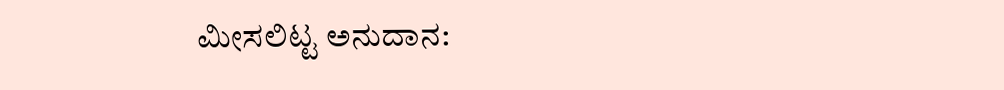ಮೀಸಲಿಟ್ಟ ಅನುದಾನ: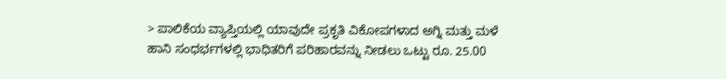> ಪಾಲಿಕೆಯ ವ್ಯಾಪ್ತಿಯಲ್ಲಿ ಯಾವುದೇ ಪ್ರಕೃತಿ ವಿಕೋಪಗಳಾದ ಅಗ್ನಿ ಮತ್ತು ಮಳೆ ಹಾನಿ ಸಂಧರ್ಭಗಳಲ್ಲಿ ಭಾಧಿತರಿಗೆ ಪರಿಹಾರವನ್ನು ನೀಡಲು ಒಟ್ಟು ರೂ. 25.00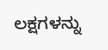ಲಕ್ಷಗಳನ್ನು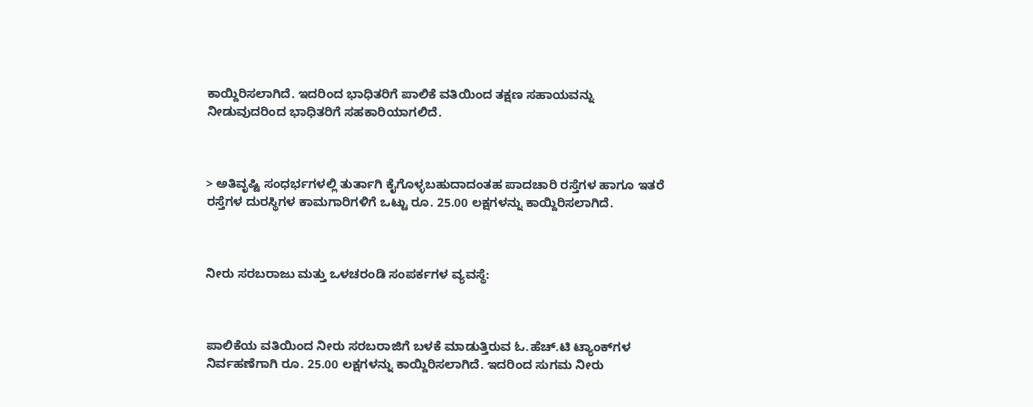ಕಾಯ್ದಿರಿಸಲಾಗಿದೆ. ಇದರಿಂದ ಭಾಧಿತರಿಗೆ ಪಾಲಿಕೆ ವತಿಯಿಂದ ತಕ್ಷಣ ಸಹಾಯವನ್ನು ನೀಡುವುದರಿಂದ ಭಾಧಿತರಿಗೆ ಸಹಕಾರಿಯಾಗಲಿದೆ.



> ಅತಿವೃಷ್ಟಿ ಸಂಧರ್ಭಗಳಲ್ಲಿ ತುರ್ತಾಗಿ ಕೈಗೊಳ್ಳಬಹುದಾದಂತಹ ಪಾದಚಾರಿ ರಸ್ತೆಗಳ ಹಾಗೂ ಇತರೆ ರಸ್ತೆಗಳ ದುರಸ್ಥಿಗಳ ಕಾಮಗಾರಿಗಳಿಗೆ ಒಟ್ಟು ರೂ. 25.00 ಲಕ್ಷಗಳನ್ನು ಕಾಯ್ದಿರಿಸಲಾಗಿದೆ.



ನೀರು ಸರಬರಾಜು ಮತ್ತು ಒಳಚರಂಡಿ ಸಂಪರ್ಕಗಳ ವ್ಯವಸ್ಥೆ:



ಪಾಲಿಕೆಯ ವತಿಯಿಂದ ನೀರು ಸರಬರಾಜಿಗೆ ಬಳಕೆ ಮಾಡುತ್ತಿರುವ ಓ.ಹೆಚ್.ಟಿ ಟ್ಯಾಂಕ್‌ಗಳ ನಿರ್ವಹಣೆಗಾಗಿ ರೂ. 25.00 ಲಕ್ಷಗಳನ್ನು ಕಾಯ್ದಿರಿಸಲಾಗಿದೆ. ಇದರಿಂದ ಸುಗಮ ನೀರು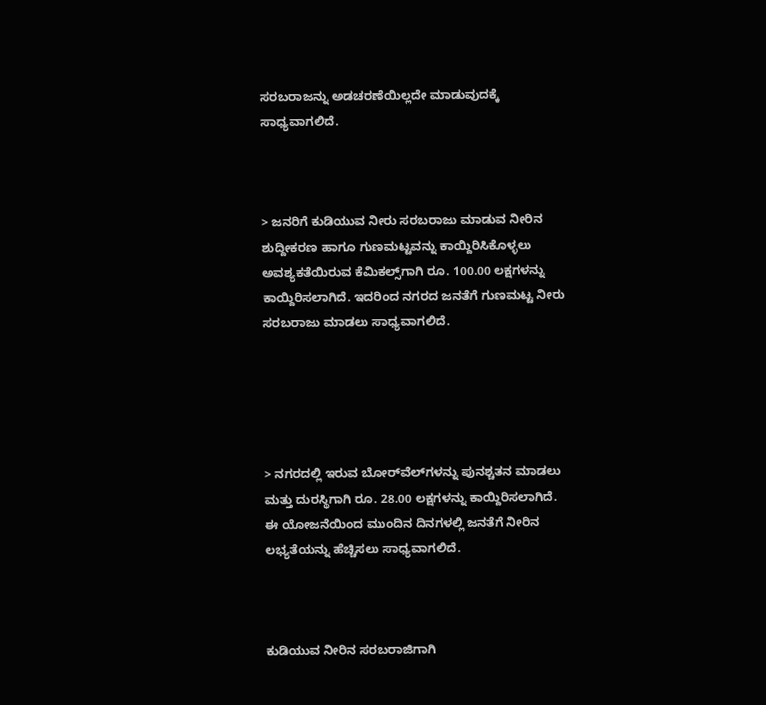ಸರಬರಾಜನ್ನು ಅಡಚರಣೆಯಿಲ್ಲದೇ ಮಾಡುವುದಕ್ಕೆ ಸಾಧ್ಯವಾಗಲಿದೆ.



> ಜನರಿಗೆ ಕುಡಿಯುವ ನೀರು ಸರಬರಾಜು ಮಾಡುವ ನೀರಿನ ಶುದ್ದೀಕರಣ ಹಾಗೂ ಗುಣಮಟ್ಟವನ್ನು ಕಾಯ್ದಿರಿಸಿಕೊಳ್ಳಲು ಅವಶ್ಯಕತೆಯಿರುವ ಕೆಮಿಕಲ್ಸ್‌ಗಾಗಿ ರೂ. 100.00 ಲಕ್ಷಗಳನ್ನು ಕಾಯ್ದಿರಿಸಲಾಗಿದೆ. ಇದರಿಂದ ನಗರದ ಜನತೆಗೆ ಗುಣಮಟ್ಟ ನೀರು ಸರಬರಾಜು ಮಾಡಲು ಸಾಧ್ಯವಾಗಲಿದೆ.





> ನಗರದಲ್ಲಿ ಇರುವ ಬೋರ್‌ವೆಲ್‌ಗಳನ್ನು ಪುನಶ್ಚತನ ಮಾಡಲು ಮತ್ತು ದುರಸ್ಥಿಗಾಗಿ ರೂ. 28.00 ಲಕ್ಷಗಳನ್ನು ಕಾಯ್ದಿರಿಸಲಾಗಿದೆ. ಈ ಯೋಜನೆಯಿಂದ ಮುಂದಿನ ದಿನಗಳಲ್ಲಿ ಜನತೆಗೆ ನೀರಿನ ಲಭ್ಯತೆಯನ್ನು ಹೆಚ್ಚಿಸಲು ಸಾಧ್ಯವಾಗಲಿದೆ.



ಕುಡಿಯುವ ನೀರಿನ ಸರಬರಾಜಿಗಾಗಿ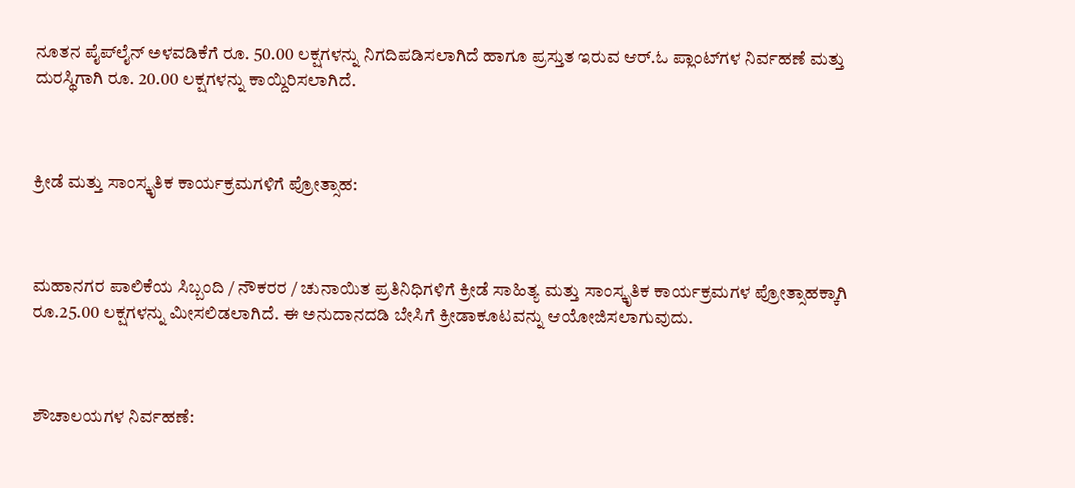ನೂತನ ಪೈಪ್‌ಲೈನ್ ಅಳವಡಿಕೆಗೆ ರೂ. 50.00 ಲಕ್ಷಗಳನ್ನು ನಿಗದಿಪಡಿಸಲಾಗಿದೆ ಹಾಗೂ ಪ್ರಸ್ತುತ ಇರುವ ಆ‌ರ್.ಓ ಪ್ಲಾಂಟ್‌ಗಳ ನಿರ್ವಹಣೆ ಮತ್ತು ದುರಸ್ಥಿಗಾಗಿ ರೂ. 20.00 ಲಕ್ಷಗಳನ್ನು ಕಾಯ್ದಿರಿಸಲಾಗಿದೆ.



ಕ್ರೀಡೆ ಮತ್ತು ಸಾಂಸ್ಕೃತಿಕ ಕಾರ್ಯಕ್ರಮಗಳಿಗೆ ಪ್ರೋತ್ಸಾಹ:



ಮಹಾನಗರ ಪಾಲಿಕೆಯ ಸಿಬ್ಬಂದಿ / ನೌಕರರ / ಚುನಾಯಿತ ಪ್ರತಿನಿಧಿಗಳಿಗೆ ಕ್ರೀಡೆ ಸಾಹಿತ್ಯ ಮತ್ತು ಸಾಂಸ್ಕೃತಿಕ ಕಾರ್ಯಕ್ರಮಗಳ ಪ್ರೋತ್ಸಾಹಕ್ಕಾಗಿ ರೂ.25.00 ಲಕ್ಷಗಳನ್ನು ಮೀಸಲಿಡಲಾಗಿದೆ. ಈ ಅನುದಾನದಡಿ ಬೇಸಿಗೆ ಕ್ರೀಡಾಕೂಟವನ್ನು ಆಯೋಜಿಸಲಾಗುವುದು.



ಶೌಚಾಲಯಗಳ ನಿರ್ವಹಣೆ: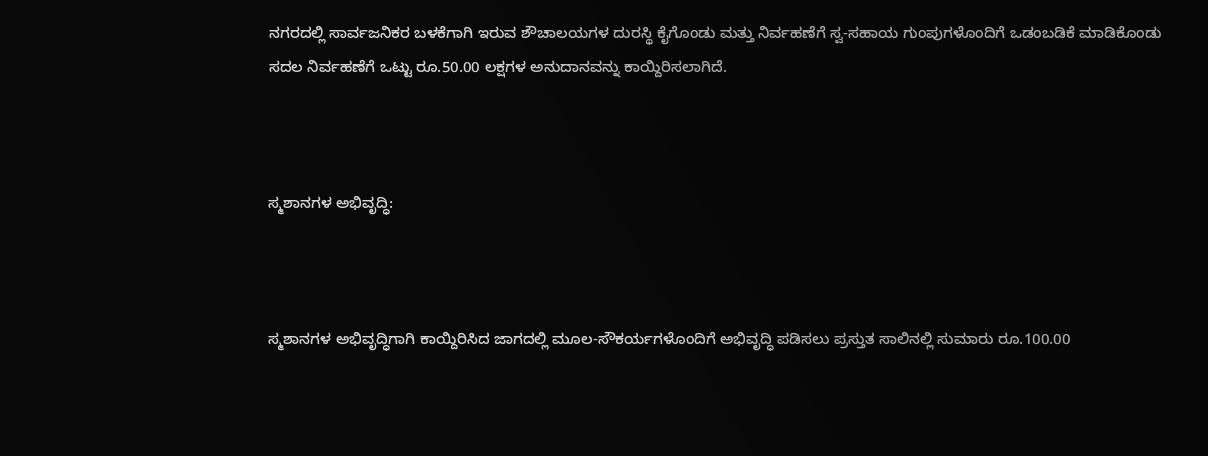ನಗರದಲ್ಲಿ ಸಾರ್ವಜನಿಕರ ಬಳಕೆಗಾಗಿ ಇರುವ ಶೌಚಾಲಯಗಳ ದುರಸ್ಥಿ ಕೈಗೊಂಡು ಮತ್ತು ನಿರ್ವಹಣೆಗೆ ಸ್ವ-ಸಹಾಯ ಗುಂಪುಗಳೊಂದಿಗೆ ಒಡಂಬಡಿಕೆ ಮಾಡಿಕೊಂಡು ಸದಲ ನಿರ್ವಹಣೆಗೆ ಒಟ್ಟು ರೂ.50.00 ಲಕ್ಷಗಳ ಅನುದಾನವನ್ನು ಕಾಯ್ದಿರಿಸಲಾಗಿದೆ.



ಸ್ಮಶಾನಗಳ ಅಭಿವೃದ್ಧಿ:



ಸ್ಮಶಾನಗಳ ಅಭಿವೃದ್ಧಿಗಾಗಿ ಕಾಯ್ದಿರಿಸಿದ ಜಾಗದಲ್ಲಿ ಮೂಲ-ಸೌಕರ್ಯಗಳೊಂದಿಗೆ ಅಭಿವೃದ್ಧಿ ಪಡಿಸಲು ಪ್ರಸ್ತುತ ಸಾಲಿನಲ್ಲಿ ಸುಮಾರು ರೂ.100.00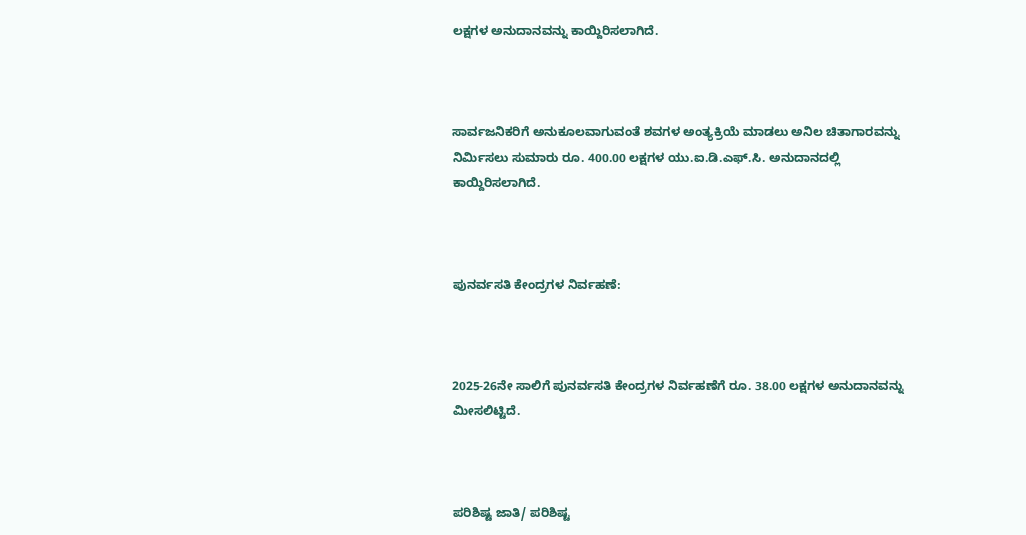ಲಕ್ಷಗಳ ಅನುದಾನವನ್ನು ಕಾಯ್ದಿರಿಸಲಾಗಿದೆ.



ಸಾರ್ವಜನಿಕರಿಗೆ ಅನುಕೂಲವಾಗುವಂತೆ ಶವಗಳ ಅಂತ್ಯಕ್ರಿಯೆ ಮಾಡಲು ಅನಿಲ ಚಿತಾಗಾರವನ್ನು ನಿರ್ಮಿಸಲು ಸುಮಾರು ರೂ. 400.00 ಲಕ್ಷಗಳ ಯು.ಐ.ಡಿ.ಎಫ್.ಸಿ. ಅನುದಾನದಲ್ಲಿ ಕಾಯ್ದಿರಿಸಲಾಗಿದೆ.



ಪುನರ್ವಸತಿ ಕೇಂದ್ರಗಳ ನಿರ್ವಹಣೆ:



2025-26ನೇ ಸಾಲಿಗೆ ಪುನರ್ವಸತಿ ಕೇಂದ್ರಗಳ ನಿರ್ವಹಣೆಗೆ ರೂ. 38.00 ಲಕ್ಷಗಳ ಅನುದಾನವನ್ನು ಮೀಸಲಿಟ್ಟಿದೆ.



ಪರಿಶಿಷ್ಟ ಜಾತಿ/ ಪರಿಶಿಷ್ಟ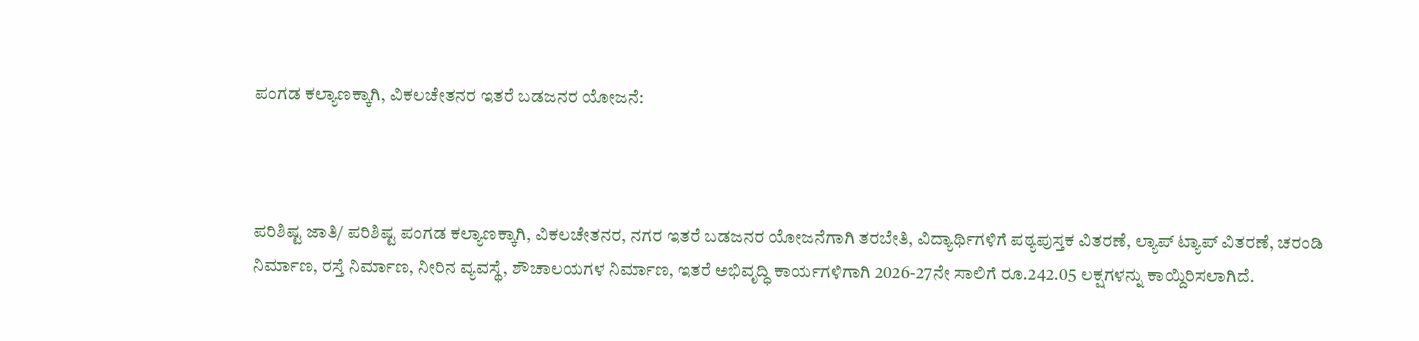ಪಂಗಡ ಕಲ್ಯಾಣಕ್ಕಾಗಿ, ವಿಕಲಚೇತನರ ಇತರೆ ಬಡಜನರ ಯೋಜನೆ:



ಪರಿಶಿಷ್ಟ ಜಾತಿ/ ಪರಿಶಿಷ್ಟ ಪಂಗಡ ಕಲ್ಯಾಣಕ್ಕಾಗಿ, ವಿಕಲಚೇತನರ, ನಗರ ಇತರೆ ಬಡಜನರ ಯೋಜನೆಗಾಗಿ ತರಬೇತಿ, ವಿದ್ಯಾರ್ಥಿಗಳಿಗೆ ಪಠ್ಯಪುಸ್ತಕ ವಿತರಣೆ, ಲ್ಯಾಪ್‌ ಟ್ಯಾಪ್ ವಿತರಣೆ, ಚರಂಡಿ ನಿರ್ಮಾಣ, ರಸ್ತೆ ನಿರ್ಮಾಣ, ನೀರಿನ ವ್ಯವಸ್ಥೆ, ಶೌಚಾಲಯಗಳ ನಿರ್ಮಾಣ, ಇತರೆ ಅಭಿವೃದ್ಧಿ ಕಾರ್ಯಗಳಿಗಾಗಿ 2026-27ನೇ ಸಾಲಿಗೆ ರೂ.242.05 ಲಕ್ಷಗಳನ್ನು ಕಾಯ್ದಿರಿಸಲಾಗಿದೆ.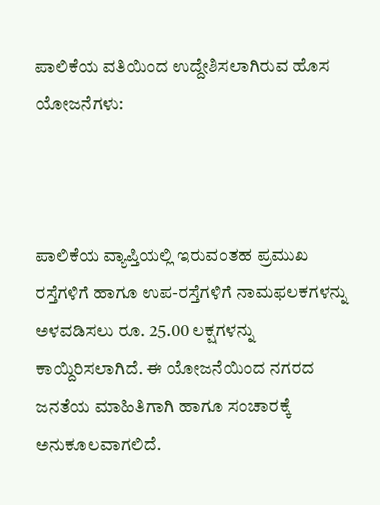ಪಾಲಿಕೆಯ ವತಿಯಿಂದ ಉದ್ದೇಶಿಸಲಾಗಿರುವ ಹೊಸ ಯೋಜನೆಗಳು:



ಪಾಲಿಕೆಯ ವ್ಯಾಪ್ತಿಯಲ್ಲಿ ಇರುವಂತಹ ಪ್ರಮುಖ ರಸ್ತೆಗಳಿಗೆ ಹಾಗೂ ಉಪ-ರಸ್ತೆಗಳಿಗೆ ನಾಮಫಲಕಗಳನ್ನು ಅಳವಡಿಸಲು ರೂ. 25.00 ಲಕ್ಷಗಳನ್ನು ಕಾಯ್ದಿರಿಸಲಾಗಿದೆ. ಈ ಯೋಜನೆಯಿಂದ ನಗರದ ಜನತೆಯ ಮಾಹಿತಿಗಾಗಿ ಹಾಗೂ ಸಂಚಾರಕ್ಕೆ ಅನುಕೂಲವಾಗಲಿದೆ.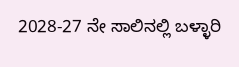2028-27 ನೇ ಸಾಲಿನಲ್ಲಿ ಬಳ್ಳಾರಿ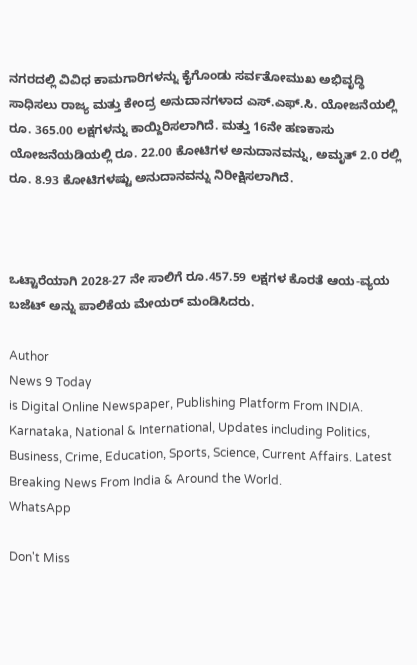ನಗರದಲ್ಲಿ ವಿವಿಧ ಕಾಮಗಾರಿಗಳನ್ನು ಕೈಗೊಂಡು ಸರ್ವತೋಮುಖ ಅಭಿವೃದ್ಧಿ ಸಾಧಿಸಲು ರಾಜ್ಯ ಮತ್ತು ಕೇಂದ್ರ ಅನುದಾನಗಳಾದ ಎಸ್.ಎಫ್.ಸಿ. ಯೋಜನೆಯಲ್ಲಿ ರೂ. 365.00 ಲಕ್ಷಗಳನ್ನು ಕಾಯ್ದಿರಿಸಲಾಗಿದೆ. ಮತ್ತು 16ನೇ ಹಣಕಾಸು ಯೋಜನೆಯಡಿಯಲ್ಲಿ ರೂ. 22.00 ಕೋಟಿಗಳ ಅನುದಾನವನ್ನು, ಅಮೃತ್ 2.0 ರಲ್ಲಿ ರೂ. 8.93 ಕೋಟಿಗಳಷ್ಟು ಅನುದಾನವನ್ನು ನಿರೀಕ್ಷಿಸಲಾಗಿದೆ.



ಒಟ್ಟಾರೆಯಾಗಿ 2028-27 ನೇ ಸಾಲಿಗೆ ರೂ.457.59 ಲಕ್ಷಗಳ ಕೊರತೆ ಆಯ-ವ್ಯಯ ಬಜೆಟ್ ಅನ್ನು ಪಾಲಿಕೆಯ ಮೇಯರ್ ಮಂಡಿಸಿದರು.

Author
News 9 Today
is Digital Online Newspaper, Publishing Platform From INDIA. Karnataka, National & International, Updates including Politics, Business, Crime, Education, Sports, Science, Current Affairs. Latest Breaking News From India & Around the World.
WhatsApp

Don't Miss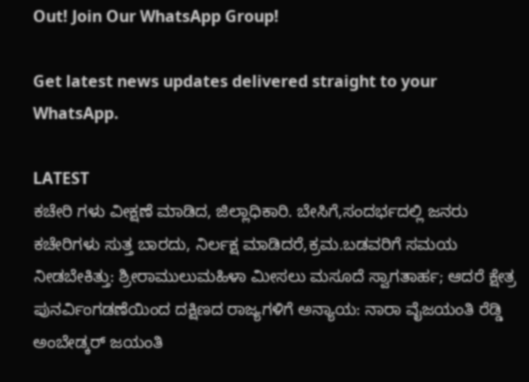Out! Join Our WhatsApp Group!

Get latest news updates delivered straight to your WhatsApp.

LATEST
ಕಚೇರಿ ಗಳು ವೀಕ್ಷಣೆ ಮಾಡಿದ, ಜಿಲ್ಲಾಧಿಕಾರಿ. ಬೇಸಿಗೆ,ಸಂದರ್ಭದಲ್ಲಿ ಜನರು ಕಚೇರಿಗಳು ಸುತ್ತ ಬಾರದು, ನಿರ್ಲಕ್ಷ ಮಾಡಿದರೆ,ಕ್ರಮ.ಬಡವರಿಗೆ ಸಮಯ ನೀಡಬೇಕಿತ್ತು: ಶ್ರೀರಾಮುಲುಮಹಿಳಾ ಮೀಸಲು ಮಸೂದೆ ಸ್ವಾಗತಾರ್ಹ; ಆದರೆ ಕ್ಷೇತ್ರ ಪುನರ್ವಿಂಗಡಣೆಯಿಂದ ದಕ್ಷಿಣದ ರಾಜ್ಯಗಳಿಗೆ ಅನ್ಯಾಯ: ನಾರಾ ವೈಜಯಂತಿ ರೆಡ್ಡಿ ಅಂಬೇಡ್ಕರ್ ಜಯಂತಿ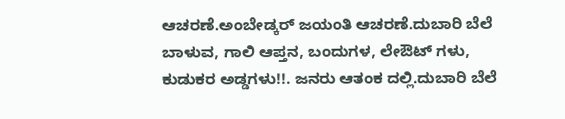ಆಚರಣೆ.ಅಂಬೇಡ್ಕರ್ ಜಯಂತಿ ಆಚರಣೆ.ದುಬಾರಿ ಬೆಲೆ ಬಾಳುವ, ಗಾಲಿ ಆಪ್ತನ, ಬಂದುಗಳ, ಲೇಔಟ್ ಗಳು, ಕುಡುಕರ ಅಡ್ಡಗಳು!!. ಜನರು ಆತಂಕ ದಲ್ಲಿ.ದುಬಾರಿ ಬೆಲೆ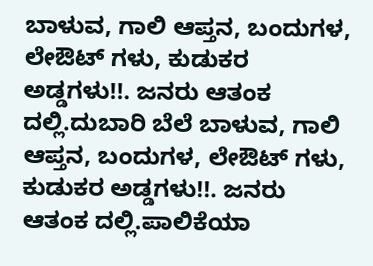ಬಾಳುವ, ಗಾಲಿ ಆಪ್ತನ, ಬಂದುಗಳ, ಲೇಔಟ್ ಗಳು, ಕುಡುಕರ ಅಡ್ಡಗಳು!!. ಜನರು ಆತಂಕ ದಲ್ಲಿ.ದುಬಾರಿ ಬೆಲೆ ಬಾಳುವ, ಗಾಲಿ ಆಪ್ತನ, ಬಂದುಗಳ, ಲೇಔಟ್ ಗಳು, ಕುಡುಕರ ಅಡ್ಡಗಳು!!. ಜನರು ಆತಂಕ ದಲ್ಲಿ.ಪಾಲಿಕೆಯಾ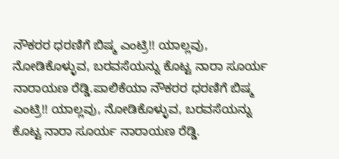ನೌಕರರ ಧರಣಿಗೆ ಬಿಷ್ಮ ಎಂಟ್ರಿ!! ಯಾಲ್ಲವು, ನೋಡಿಕೊಳ್ಳುವ, ಬರವಸೆಯನ್ನು ಕೊಟ್ಟ ನಾರಾ ಸೂರ್ಯ ನಾರಾಯಣ ರೆಡ್ಡಿ.ಪಾಲಿಕೆಯಾ ನೌಕರರ ಧರಣಿಗೆ ಬಿಷ್ಮ ಎಂಟ್ರಿ!! ಯಾಲ್ಲವು, ನೋಡಿಕೊಳ್ಳುವ, ಬರವಸೆಯನ್ನು ಕೊಟ್ಟ ನಾರಾ ಸೂರ್ಯ ನಾರಾಯಣ ರೆಡ್ಡಿ.